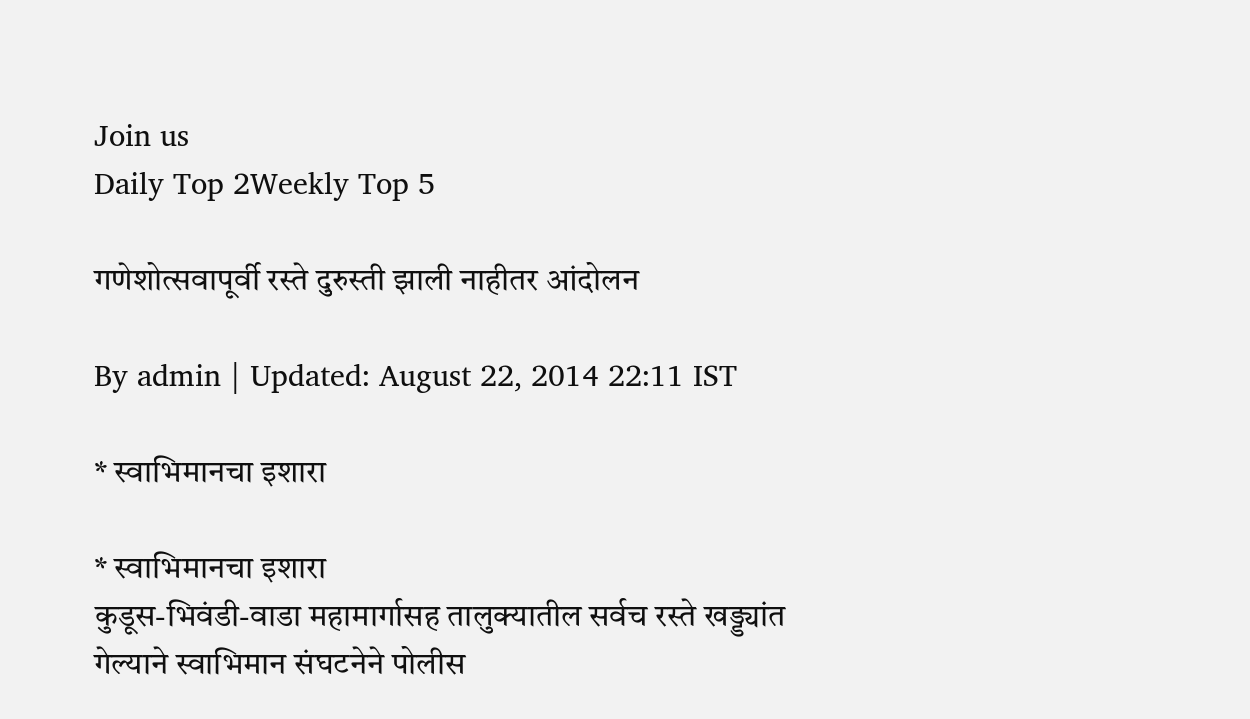Join us
Daily Top 2Weekly Top 5

गणेशोत्सवापूर्वी रस्ते दुरुस्ती झाली नाहीतर आंदोलन

By admin | Updated: August 22, 2014 22:11 IST

* स्वाभिमानचा इशारा

* स्वाभिमानचा इशारा
कुडूस-भिवंडी-वाडा महामार्गासह तालुक्यातील सर्वच रस्ते खड्ड्यांत गेल्याने स्वाभिमान संघटनेने पोलीस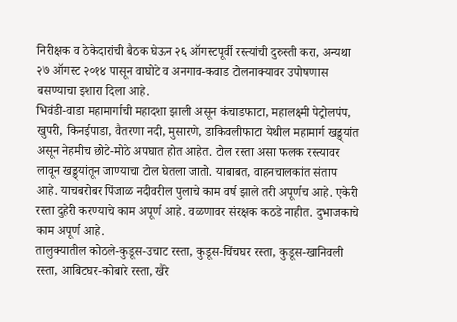निरीक्षक व ठेकेदारांची बैठक घेऊन २६ ऑगस्टपूर्वी रस्त्यांची दुरुस्ती करा, अन्यथा २७ ऑगस्ट २०१४ पासून वाघोटे व अनगाव-कवाड टोलनाक्यावर उपोषणास बसण्याचा इशारा दिला आहे.
भिवंडी-वाडा महामार्गाची महादशा झाली असून कंचाडफाटा, महालक्ष्मी पेट्रोलपंप, खुपरी, किनईपाडा, वैतरणा नदी, मुसारणे, डाकिवलीफाटा येथील महामार्ग खड्ड्यांत असून नेहमीच छोटे-मोठे अपघात होत आहेत. टोल रस्ता असा फलक रस्त्यावर लावून खड्ड्यांतून जाण्याचा टोल घेतला जातो. याबाबत, वाहनचालकांत संताप आहे. याचबरोबर पिंजाळ नदीवरील पुलाचे काम वर्ष झाले तरी अपूर्णच आहे. एकेरी रस्ता दुहेरी करण्याचे काम अपूर्ण आहे. वळणावर संरक्षक कठडे नाहीत. दुभाजकाचे काम अपूर्ण आहे.
तालुक्यातील कोठले-कुडूस-उचाट रस्ता, कुडूस-चिंचघर रस्ता, कुडूस-खानिवली रस्ता, आबिटघर-कोबारे रस्ता, खैरे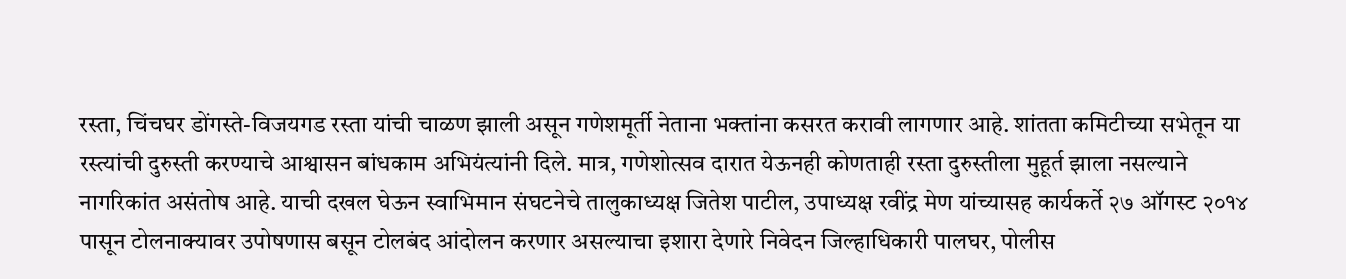रस्ता, चिंचघर डोंगस्ते-विजयगड रस्ता यांची चाळण झाली असून गणेशमूर्ती नेताना भक्तांना कसरत करावी लागणार आहे. शांतता कमिटीच्या सभेतून या रस्त्यांची दुरुस्ती करण्याचे आश्वासन बांधकाम अभियंत्यांनी दिले. मात्र, गणेशोत्सव दारात येऊनही कोणताही रस्ता दुरुस्तीला मुहूर्त झाला नसल्याने नागरिकांत असंतोष आहे. याची दखल घेऊन स्वाभिमान संघटनेचे तालुकाध्यक्ष जितेश पाटील, उपाध्यक्ष रवींद्र मेण यांच्यासह कार्यकर्ते २७ ऑगस्ट २०१४ पासून टोलनाक्यावर उपोषणास बसून टोलबंद आंदोलन करणार असल्याचा इशारा देणारे निवेदन जिल्हाधिकारी पालघर, पोलीस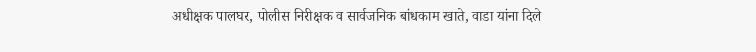अधीक्षक पालघर, पोलीस निरीक्षक व सार्वजनिक बांधकाम खाते, वाडा यांना दिले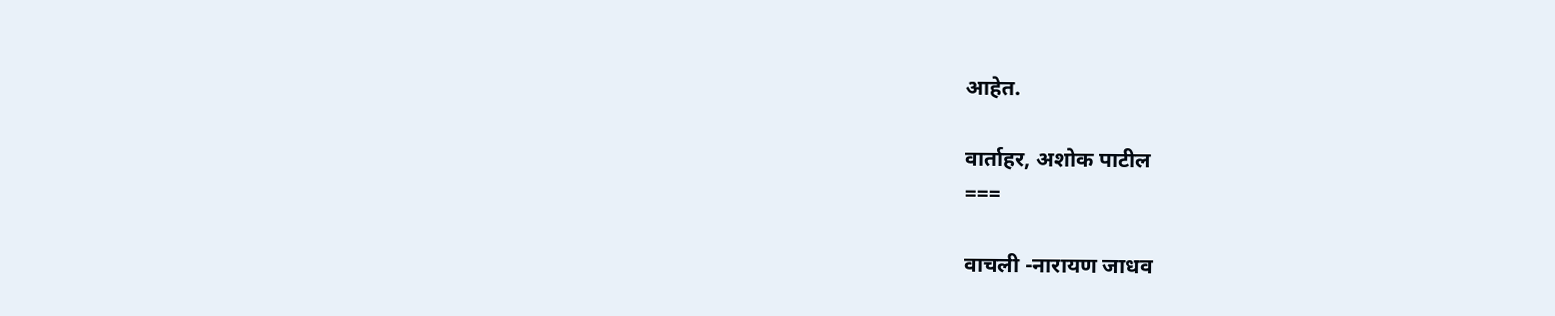आहेत.

वार्ताहर, अशोक पाटील
===

वाचली -नारायण जाधव